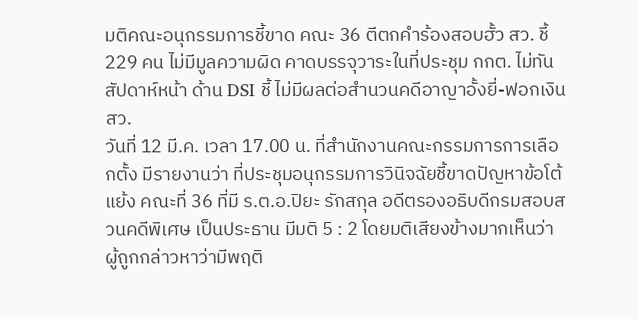มติคณะอนุกรรมการชี้ขาด คณะ 36 ตีตกคำร้องสอบฮั้ว สว. ชี้ 229 คน ไม่มีมูลความผิด คาดบรรจุวาระในที่ประชุม กกต. ไม่ทันสัปดาห์หน้า ด้าน DSI ชี้ ไม่มีผลต่อสำนวนคดีอาญาอั้งยี่-ฟอกเงิน สว.
วันที่ 12 มี.ค. เวลา 17.00 น. ที่สำนักงานคณะกรรมการการเลือกตั้ง มีรายงานว่า ที่ประชุมอนุกรรมการวินิจฉัยชี้ขาดปัญหาข้อโต้แย้ง คณะที่ 36 ที่มี ร.ต.อ.ปิยะ รักสกุล อดีตรองอธิบดีกรมสอบสวนคดีพิเศษ เป็นประธาน มีมติ 5 : 2 โดยมติเสียงข้างมากเห็นว่า ผู้ถูกกล่าวหาว่ามีพฤติ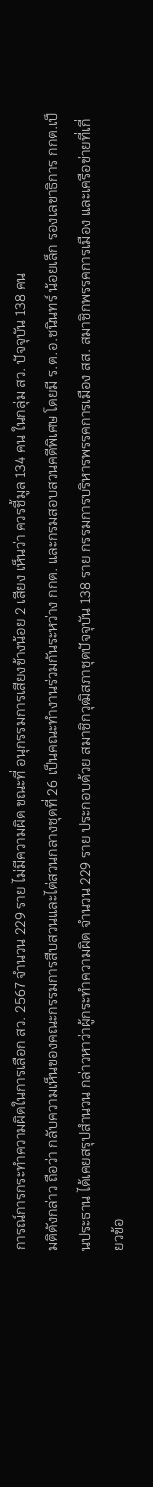การณ์การกระทำความผิดในการเลือก สว. 2567 จำนวน 229 ราย ไม่มีความผิด ขณะที่ อนุกรรมการเสียงข้างน้อย 2 เสียง เห็นว่า ควรชี้มูล 134 คน ในกลุ่ม สว. ปัจจุบัน 138 คน
มติดังกล่าว ถือว่า กลับความเห็นของคณะกรรมการสืบสวนและไต่สวนกลางชุดที่ 26 เป็นคณะทำงานร่วมกันระหว่าง กกต. และกรมสอบสวนคดีพิเศษ โดยมี ร.ต.อ.ชนินทร์ น้อยเล็ก รองเลขาธิการ กกต.เป็นประธาน ได้เคยสรุปสำนวน กล่าวหาว่าผู้กระทำความผิด จำนวน 229 ราย ประกอบด้วย สมาชิกวุฒิสภาชุดปัจจุบัน 138 ราย กรรมการบริหารพรรคการเมือง สส. สมาชิกพรรคการเมือง และเครือข่ายที่เกี่ยวข้อ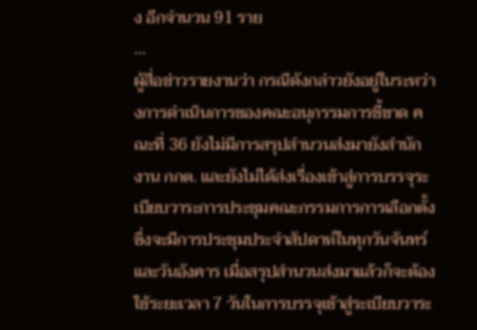ง อีกจำนวน 91 ราย
...
ผู้สื่อข่าวรายงานว่า กรณีดังกล่าวยังอยู่ในระหว่างการดำเนินการของคณะอนุกรรมการชี้ขาด คณะที่ 36 ยังไม่มีการสรุปสำนวนส่งมายังสำนักงาน กกต. และยังไม่ได้ส่งเรื่องเข้าสู่การบรรจุระเบียบวาระการประชุมคณะกรรมการการเลือกตั้ง ซึ่งจะมีการประชุมประจำสัปดาห์ในทุกวันจันทร์และวันอังคาร เมื่อสรุปสำนวนส่งมาแล้วก็จะต้องใช้ระยะเวลา 7 วันในการบรรจุเข้าสู่ระเบียบวาระ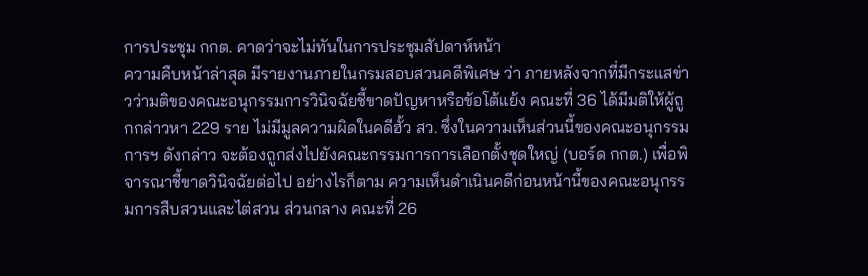การประชุม กกต. คาดว่าจะไม่ทันในการประชุมสัปดาห์หน้า
ความคืบหน้าล่าสุด มีรายงานภายในกรมสอบสวนคดีพิเศษ ว่า ภายหลังจากที่มีกระแสข่าวว่ามติของคณะอนุกรรมการวินิจฉัยชี้ขาดปัญหาหรือข้อโต้แย้ง คณะที่ 36 ได้มีมติให้ผู้ถูกกล่าวหา 229 ราย ไม่มีมูลความผิดในคดีฮั้ว สว. ซึ่งในความเห็นส่วนนี้ของคณะอนุกรรมการฯ ดังกล่าว จะต้องถูกส่งไปยังคณะกรรมการการเลือกตั้งชุดใหญ่ (บอร์ด กกต.) เพื่อพิจารณาชี้ขาดวินิจฉัยต่อไป อย่างไรก็ตาม ความเห็นดำเนินคดีก่อนหน้านี้ของคณะอนุกรรมการสืบสวนและไต่สวน ส่วนกลาง คณะที่ 26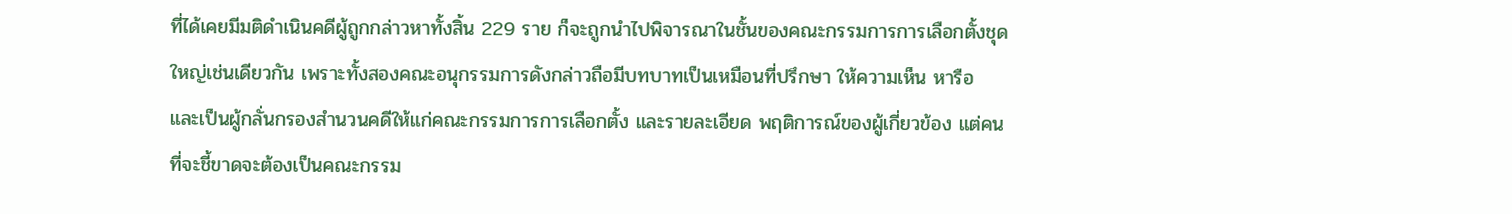ที่ได้เคยมีมติดำเนินคดีผู้ถูกกล่าวหาทั้งสิ้น 229 ราย ก็จะถูกนำไปพิจารณาในชั้นของคณะกรรมการการเลือกตั้งชุดใหญ่เช่นเดียวกัน เพราะทั้งสองคณะอนุกรรมการดังกล่าวถือมีบทบาทเป็นเหมือนที่ปรึกษา ให้ความเห็น หารือ และเป็นผู้กลั่นกรองสำนวนคดีให้แก่คณะกรรมการการเลือกตั้ง และรายละเอียด พฤติการณ์ของผู้เกี่ยวข้อง แต่คนที่จะชี้ขาดจะต้องเป็นคณะกรรม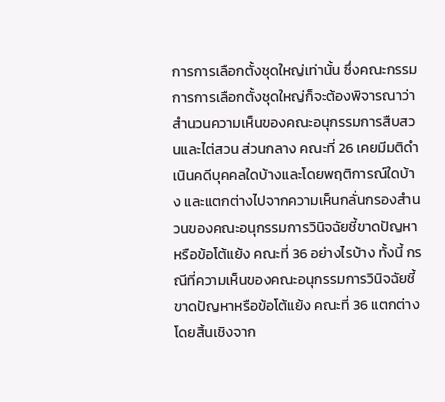การการเลือกตั้งชุดใหญ่เท่านั้น ซึ่งคณะกรรมการการเลือกตั้งชุดใหญ่ก็จะต้องพิจารณาว่าสำนวนความเห็นของคณะอนุกรรมการสืบสวนและไต่สวน ส่วนกลาง คณะที่ 26 เคยมีมติดำเนินคดีบุคคลใดบ้างและโดยพฤติการณ์ใดบ้าง และแตกต่างไปจากความเห็นกลั่นกรองสำนวนของคณะอนุกรรมการวินิจฉัยชี้ขาดปัญหาหรือข้อโต้แย้ง คณะที่ 36 อย่างไรบ้าง ทั้งนี้ กรณีที่ความเห็นของคณะอนุกรรมการวินิจฉัยชี้ขาดปัญหาหรือข้อโต้แย้ง คณะที่ 36 แตกต่างโดยสิ้นเชิงจาก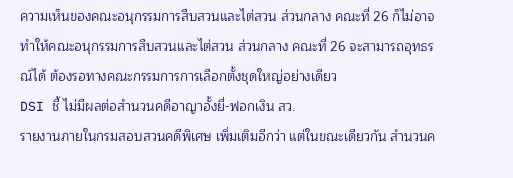ความเห็นของคณะอนุกรรมการสืบสวนและไต่สวน ส่วนกลาง คณะที่ 26 ก็ไม่อาจทำให้คณะอนุกรรมการสืบสวนและไต่สวน ส่วนกลาง คณะที่ 26 จะสามารถอุทธรณ์ได้ ต้องรอทางคณะกรรมการการเลือกตั้งชุดใหญ่อย่างเดียว
DSI ชี้ ไม่มีผลต่อสำนวนคดีอาญาอั้งยี่-ฟอกเงิน สว.
รายงานภายในกรมสอบสวนคดีพิเศษ เพิ่มเติมอีกว่า แต่ในขณะเดียวกัน สำนวนค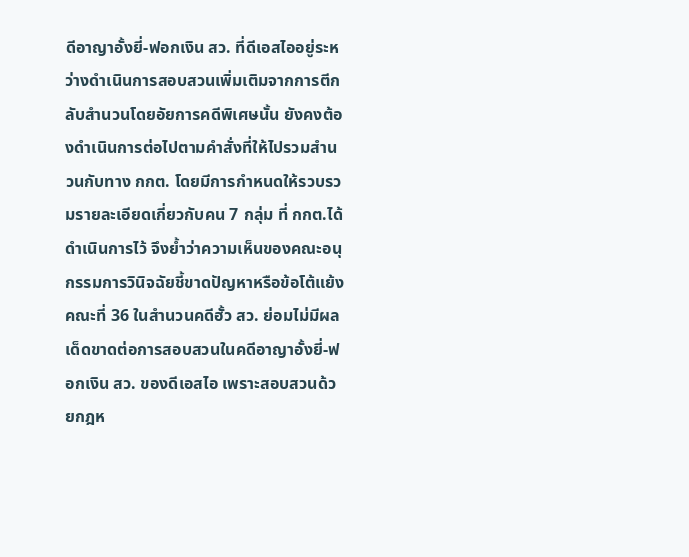ดีอาญาอั้งยี่-ฟอกเงิน สว. ที่ดีเอสไออยู่ระหว่างดำเนินการสอบสวนเพิ่มเติมจากการตีกลับสำนวนโดยอัยการคดีพิเศษนั้น ยังคงต้องดำเนินการต่อไปตามคำสั่งที่ให้ไปรวมสำนวนกับทาง กกต. โดยมีการกำหนดให้รวบรวมรายละเอียดเกี่ยวกับคน 7 กลุ่ม ที่ กกต.ได้ดำเนินการไว้ จึงย้ำว่าความเห็นของคณะอนุกรรมการวินิจฉัยชี้ขาดปัญหาหรือข้อโต้แย้ง คณะที่ 36 ในสำนวนคดีฮั้ว สว. ย่อมไม่มีผลเด็ดขาดต่อการสอบสวนในคดีอาญาอั้งยี่-ฟอกเงิน สว. ของดีเอสไอ เพราะสอบสวนด้วยกฎห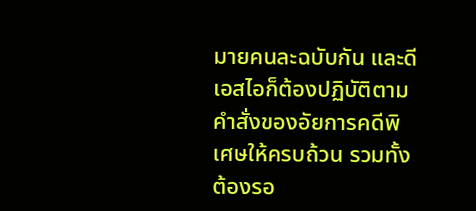มายคนละฉบับกัน และดีเอสไอก็ต้องปฏิบัติตามคำสั่งของอัยการคดีพิเศษให้ครบถ้วน รวมทั้งต้องรอ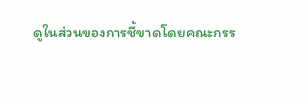ดูในส่วนของการชี้ขาดโดยคณะกรร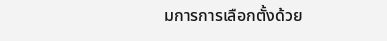มการการเลือกตั้งด้วย